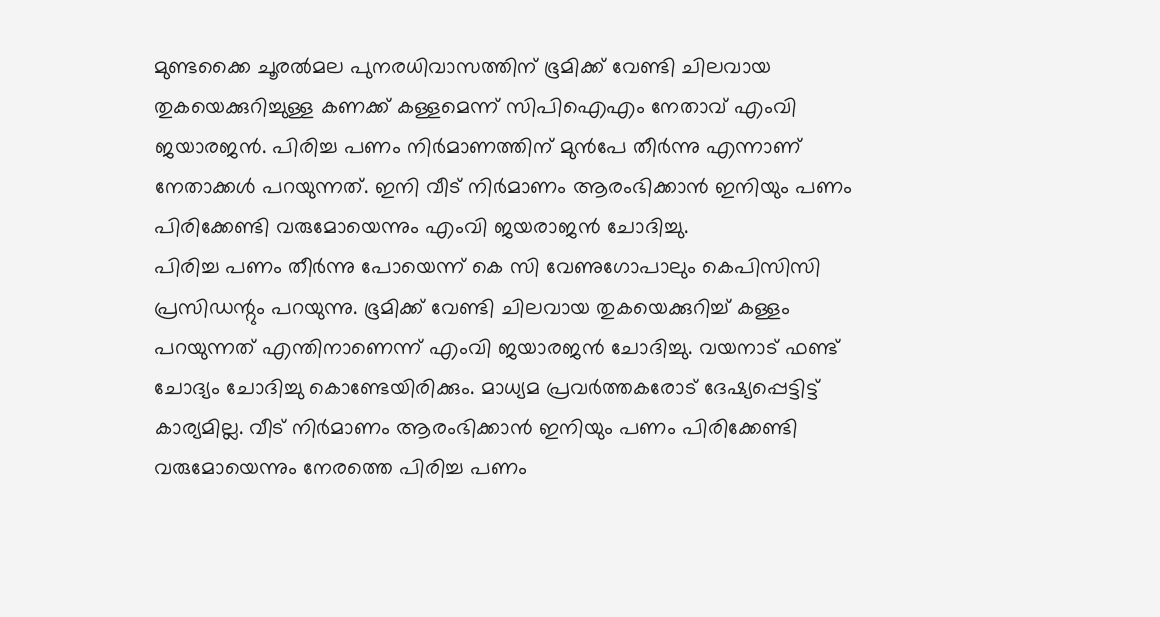മുണ്ടക്കൈ ചൂരൽമല പുനരധിവാസത്തിന് ഭൂമിക്ക് വേണ്ടി ചിലവായ തുകയെക്കുറിച്ചുള്ള കണക്ക് കള്ളമെന്ന് സിപിഐഎം നേതാവ് എംവി ജയാരജൻ. പിരിച്ച പണം നിർമാണത്തിന് മുൻപേ തീർന്നു എന്നാണ് നേതാക്കൾ പറയുന്നത്. ഇനി വീട് നിർമാണം ആരംഭിക്കാൻ ഇനിയും പണം പിരിക്കേണ്ടി വരുമോയെന്നും എംവി ജയരാജൻ ചോദിച്ചു.
പിരിച്ച പണം തീർന്നു പോയെന്ന് കെ സി വേണുഗോപാലും കെപിസിസി പ്രസിഡന്റും പറയുന്നു. ഭൂമിക്ക് വേണ്ടി ചിലവായ തുകയെക്കുറിച്ച് കള്ളം പറയുന്നത് എന്തിനാണെന്ന് എംവി ജയാരജൻ ചോദിച്ചു. വയനാട് ഫണ്ട് ചോദ്യം ചോദിച്ചു കൊണ്ടേയിരിക്കും. മാധ്യമ പ്രവർത്തകരോട് ദേഷ്യപ്പെട്ടിട്ട് കാര്യമില്ല. വീട് നിർമാണം ആരംഭിക്കാൻ ഇനിയും പണം പിരിക്കേണ്ടി വരുമോയെന്നും നേരത്തെ പിരിച്ച പണം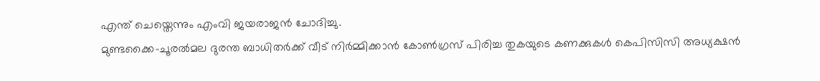എന്ത് ചെയ്തെന്നും എംവി ജയരാജൻ ചോദിച്ചു.
മുണ്ടക്കൈ-ചൂരൽമല ദുരന്ത ബാധിതർക്ക് വീട് നിർമ്മിക്കാൻ കോൺഗ്രസ് പിരിച്ച തുകയുടെ കണക്കുകൾ കെപിസിസി അധ്യക്ഷൻ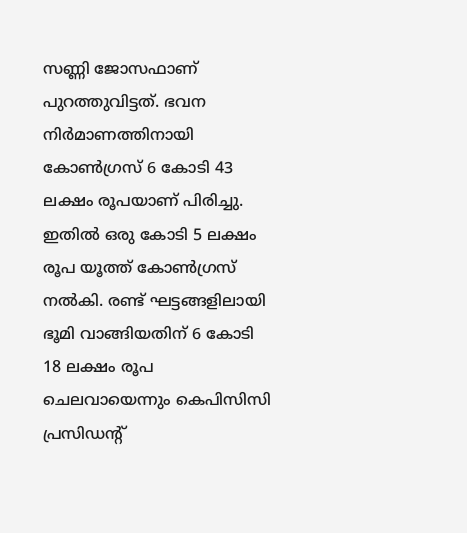സണ്ണി ജോസഫാണ് പുറത്തുവിട്ടത്. ഭവന നിർമാണത്തിനായി കോൺഗ്രസ് 6 കോടി 43 ലക്ഷം രൂപയാണ് പിരിച്ചു. ഇതിൽ ഒരു കോടി 5 ലക്ഷം രൂപ യൂത്ത് കോൺഗ്രസ് നൽകി. രണ്ട് ഘട്ടങ്ങളിലായി ഭൂമി വാങ്ങിയതിന് 6 കോടി 18 ലക്ഷം രൂപ ചെലവായെന്നും കെപിസിസി പ്രസിഡന്റ്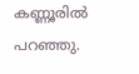കണ്ണൂരിൽ പറഞ്ഞു.